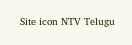Site icon NTV Telugu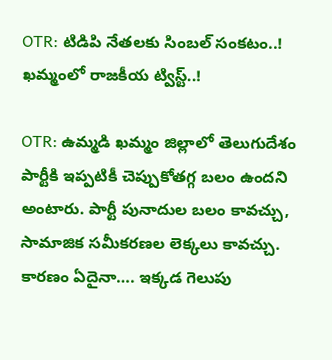OTR: టిడిపి నేతలకు సింబల్ సంకటం..! ఖమ్మంలో రాజకీయ ట్విస్ట్..!

OTR: ఉమ్మడి ఖమ్మం జిల్లాలో తెలుగుదేశం పార్టీకి ఇప్పటికీ చెప్పుకోతగ్గ బలం ఉందని అంటారు. పార్టీ పునాదుల బలం కావచ్చు, సామాజిక సమీకరణల లెక్కలు కావచ్చు. కారణం ఏదైనా…. ఇక్కడ గెలుపు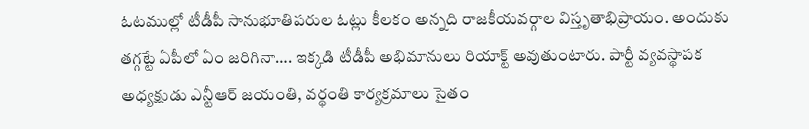ఓటముల్లో టీడీపీ సానుభూతిపరుల ఓట్లు కీలకం అన్నది రాజకీయవర్గాల విస్తృతాభిప్రాయం. అందుకు తగ్గట్టే ఏపీలో ఏం జరిగినా…. ఇక్కడి టీడీపీ అభిమానులు రియాక్ట్‌ అవుతుంటారు. పార్టీ వ్యవస్థాపక అధ్యక్షుడు ఎన్టీఆర్‌ జయంతి, వర్థంతి కార్యక్రమాలు సైతం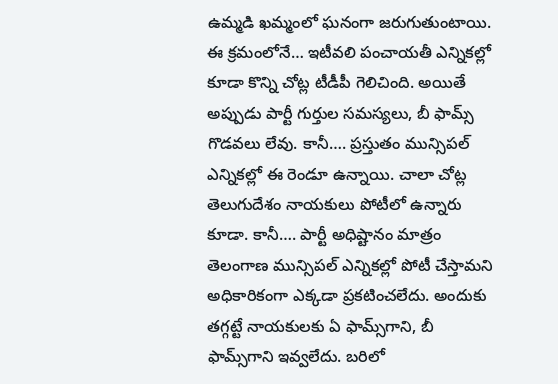ఉమ్మడి ఖమ్మంలో ఘనంగా జరుగుతుంటాయి. ఈ క్రమంలోనే… ఇటీవలి పంచాయతీ ఎన్నికల్లో కూడా కొన్ని చోట్ల టీడీపీ గెలిచింది. అయితే అప్పుడు పార్టీ గుర్తుల సమస్యలు, బీ ఫామ్స్‌ గొడవలు లేవు. కానీ…. ప్రస్తుతం మున్సిపల్‌ ఎన్నికల్లో ఈ రెండూ ఉన్నాయి. చాలా చోట్ల తెలుగుదేశం నాయకులు పోటీలో ఉన్నారు కూడా. కానీ…. పార్టీ అధిష్టానం మాత్రం తెలంగాణ మున్సిపల్‌ ఎన్నికల్లో పోటీ చేస్తామని అధికారికంగా ఎక్కడా ప్రకటించలేదు. అందుకు తగ్గట్టే నాయకులకు ఏ ఫామ్స్‌గాని, బీ ఫామ్స్‌గాని ఇవ్వలేదు. బరిలో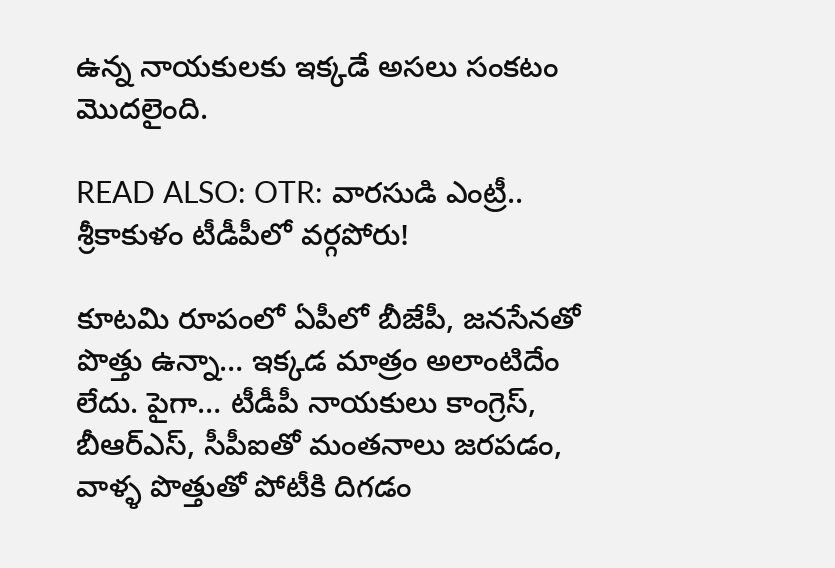ఉన్న నాయకులకు ఇక్కడే అసలు సంకటం మొదలైంది.

READ ALSO: OTR: వారసుడి ఎంట్రీ.. శ్రీకాకుళం టీడీపీలో వర్గపోరు!

కూటమి రూపంలో ఏపీలో బీజేపీ, జనసేనతో పొత్తు ఉన్నా… ఇక్కడ మాత్రం అలాంటిదేం లేదు. పైగా… టీడీపీ నాయకులు కాంగ్రెస్‌, బీఆర్‌ఎస్‌, సీపీఐతో మంతనాలు జరపడం, వాళ్ళ పొత్తుతో పోటీకి దిగడం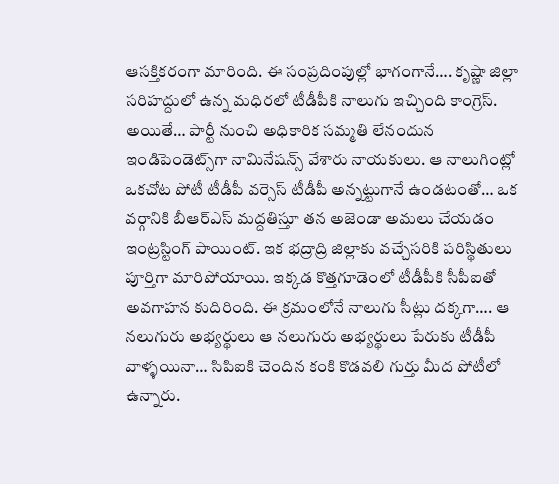ఆసక్తికరంగా మారింది. ఈ సంప్రదింపుల్లో భాగంగానే…. కృష్ణా జిల్లా సరిహద్దులో ఉన్న మధిరలో టీడీపీకి నాలుగు ఇచ్చింది కాంగ్రెస్‌. అయితే… పార్టీ నుంచి అధికారిక సమ్మతి లేనందున ఇండిపెండెట్స్‌గా నామినేషన్స్‌ వేశారు నాయకులు. ఆ నాలుగింట్లో ఒకచోట పోటీ టీడీపీ వర్సెస్‌ టీడీపీ అన్నట్టుగానే ఉండటంతో… ఒక వర్గానికి బీఆర్‌ఎస్‌ మద్దతిస్తూ తన అజెండా అమలు చేయడం ఇంట్రస్టింగ్‌ పాయింట్‌. ఇక భద్రాద్రి జిల్లాకు వచ్చేసరికి పరిస్థితులు పూర్తిగా మారిపోయాయి. ఇక్కడ కొత్తగూడెంలో టీడీపీకి సీపీఐతో అవగాహన కుదిరింది. ఈ క్రమంలోనే నాలుగు సీట్లు దక్కగా…. ఆ నలుగురు అభ్యర్థులు ఆ నలుగురు అభ్యర్థులు పేరుకు టీడీపీ వాళ్ళయినా… సిపిఐకి చెందిన కంకి కొడవలి గుర్తు మీద పోటీలో ఉన్నారు.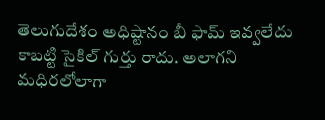తెలుగుదేశం అధిష్టానం బీ ఫామ్‌ ఇవ్వలేదు కాబట్టి సైకిల్‌ గుర్తు రాదు. అలాగని మధిరలోలాగా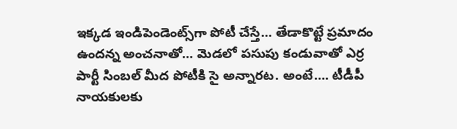ఇక్కడ ఇండిపెండెంట్స్‌గా పోటీ చేస్తే… తేడాకొట్టే ప్రమాదం ఉందన్న అంచనాతో… మెడలో పసుపు కండువాతో ఎర్ర పార్టీ సింబల్‌ మీద పోటీకి సై అన్నారట. అంటే…. టీడీపీ నాయకులకు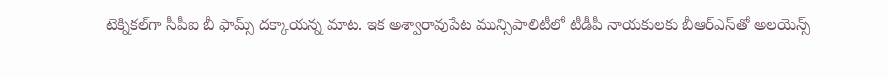టెక్నికల్‌గా సీపీఐ బీ ఫామ్స్‌ దక్కాయన్న మాట. ఇక అశ్వారావుపేట మున్సిపాలిటీలో టీడీపీ నాయకులకు బీఆర్‌ఎస్‌తో అలయెన్స్‌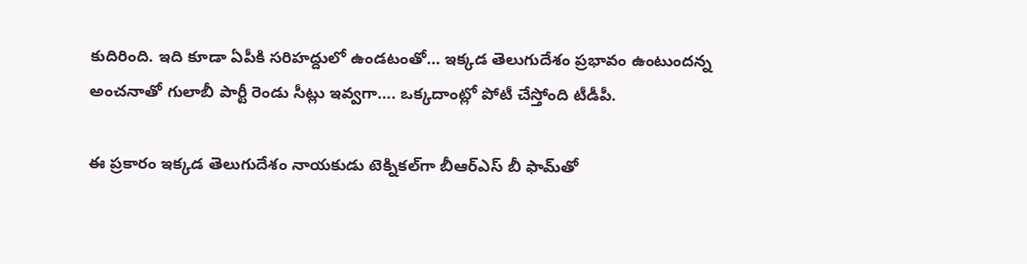కుదిరింది. ఇది కూడా ఏపీకి సరిహద్దులో ఉండటంతో… ఇక్కడ తెలుగుదేశం ప్రభావం ఉంటుందన్న అంచనాతో గులాబీ పార్టీ రెండు సీట్లు ఇవ్వగా…. ఒక్కదాంట్లో పోటీ చేస్తోంది టీడీపీ.

ఈ ప్రకారం ఇక్కడ తెలుగుదేశం నాయకుడు టెక్నికల్‌గా బీఆర్‌ఎస్‌ బీ ఫామ్‌తో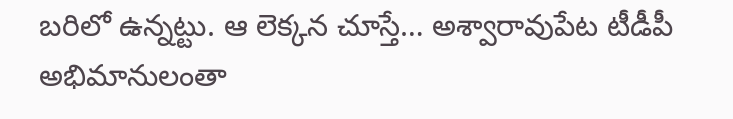బరిలో ఉన్నట్టు. ఆ లెక్కన చూస్తే… అశ్వారావుపేట టీడీపీ అభిమానులంతా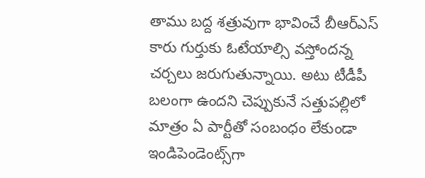తాము బద్ద శత్రువుగా భావించే బీఆర్‌ఎస్‌ కారు గుర్తుకు ఓటేయాల్సి వస్తోందన్న చర్చలు జరుగుతున్నాయి. అటు టీడీపీ బలంగా ఉందని చెప్పుకునే సత్తుపల్లిలో మాత్రం ఏ పార్టీతో సంబంధం లేకుండా ఇండిపెండెంట్స్‌గా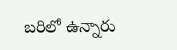బరిలో ఉన్నారు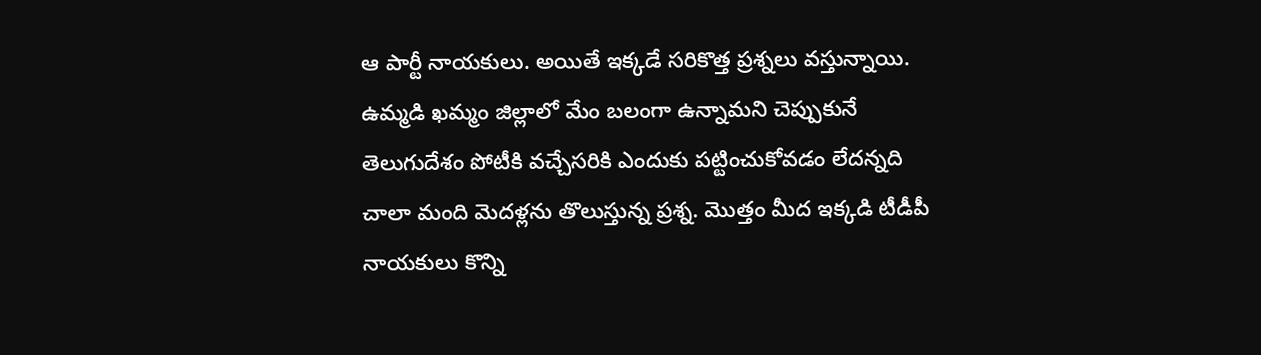ఆ పార్టీ నాయకులు. అయితే ఇక్కడే సరికొత్త ప్రశ్నలు వస్తున్నాయి. ఉమ్మడి ఖమ్మం జిల్లాలో మేం బలంగా ఉన్నామని చెప్పుకునే తెలుగుదేశం పోటీకి వచ్చేసరికి ఎందుకు పట్టించుకోవడం లేదన్నది చాలా మంది మెదళ్లను తొలుస్తున్న ప్రశ్న. మొత్తం మీద ఇక్కడి టీడీపీ నాయకులు కొన్ని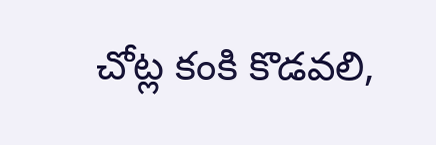చోట్ల కంకి కొడవలి,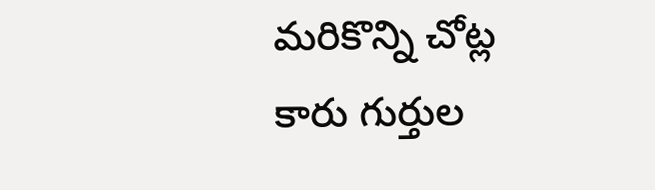మరికొన్ని చోట్ల కారు గుర్తుల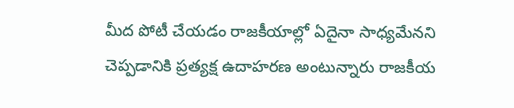మీద పోటీ చేయడం రాజకీయాల్లో ఏదైనా సాధ్యమేనని చెప్పడానికి ప్రత్యక్ష ఉదాహరణ అంటున్నారు రాజకీయ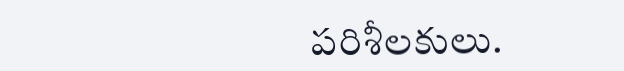పరిశీలకులు.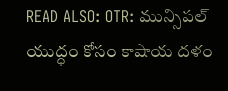READ ALSO: OTR: మున్సిపల్‌ యుద్ధం కోసం కాషాయ దళం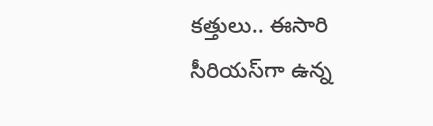కత్తులు.. ఈసారి సీరియస్‌గా ఉన్న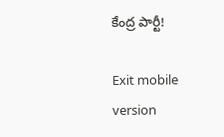కేంద్ర పార్టీ!

Exit mobile version